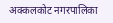अक्कलकोट नगरपालिका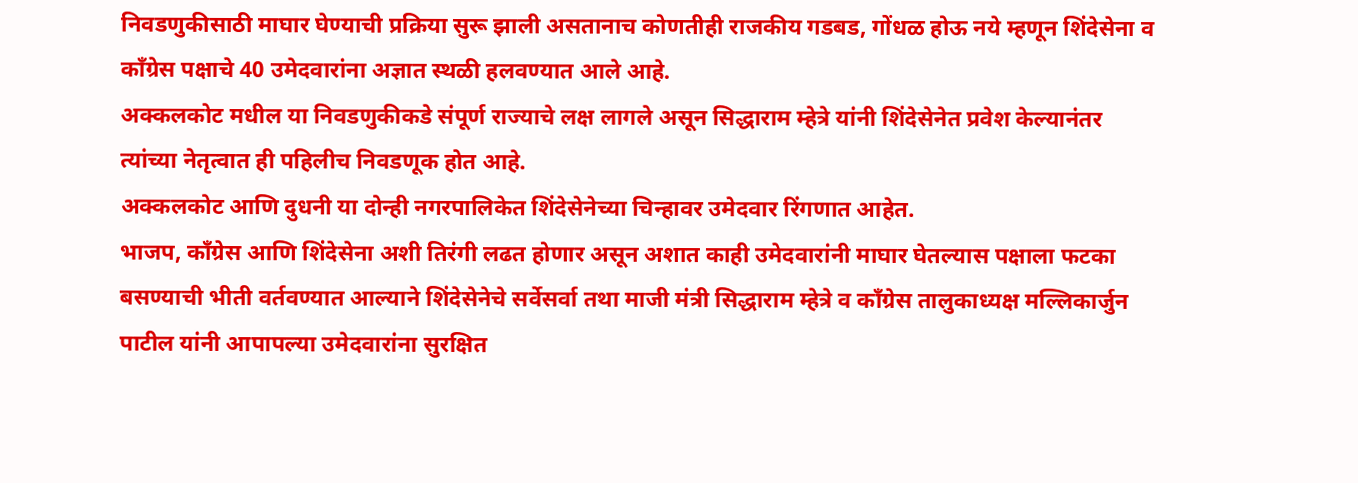निवडणुकीसाठी माघार घेण्याची प्रक्रिया सुरू झाली असतानाच कोणतीही राजकीय गडबड, गोंधळ होऊ नये म्हणून शिंदेसेना व काँग्रेस पक्षाचे 40 उमेदवारांना अज्ञात स्थळी हलवण्यात आले आहे.
अक्कलकोट मधील या निवडणुकीकडे संपूर्ण राज्याचे लक्ष लागले असून सिद्धाराम म्हेत्रे यांनी शिंदेसेनेत प्रवेश केल्यानंतर त्यांच्या नेतृत्वात ही पहिलीच निवडणूक होत आहे.
अक्कलकोट आणि दुधनी या दोन्ही नगरपालिकेत शिंदेसेनेच्या चिन्हावर उमेदवार रिंगणात आहेत.
भाजप, काँग्रेस आणि शिंदेसेना अशी तिरंगी लढत होणार असून अशात काही उमेदवारांनी माघार घेतल्यास पक्षाला फटका बसण्याची भीती वर्तवण्यात आल्याने शिंदेसेनेचे सर्वेसर्वा तथा माजी मंत्री सिद्धाराम म्हेत्रे व काँग्रेस तालुकाध्यक्ष मल्लिकार्जुन पाटील यांनी आपापल्या उमेदवारांना सुरक्षित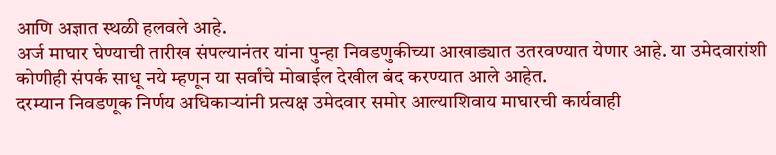आणि अज्ञात स्थळी हलवले आहे.
अर्ज माघार घेण्याची तारीख संपल्यानंतर यांना पुन्हा निवडणुकीच्या आखाड्यात उतरवण्यात येणार आहे. या उमेदवारांशी कोणीही संपर्क साधू नये म्हणून या सर्वांचे मोबाईल देखील बंद करण्यात आले आहेत.
दरम्यान निवडणूक निर्णय अधिकाऱ्यांनी प्रत्यक्ष उमेदवार समोर आल्याशिवाय माघारची कार्यवाही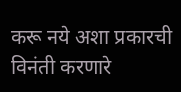करू नये अशा प्रकारची विनंती करणारे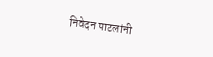निवेदन पाटलांनी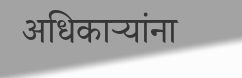अधिकाऱ्यांना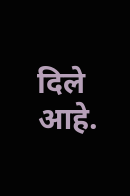दिले आहे.